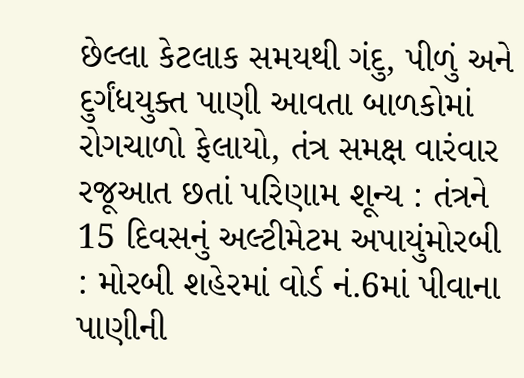છેલ્લા કેટલાક સમયથી ગંદુ, પીળું અને દુર્ગંધયુક્ત પાણી આવતા બાળકોમાં રોગચાળો ફેલાયો, તંત્ર સમક્ષ વારંવાર રજૂઆત છતાં પરિણામ શૂન્ય : તંત્રને 15 દિવસનું અલ્ટીમેટમ અપાયુંમોરબી : મોરબી શહેરમાં વોર્ડ નં.6માં પીવાના પાણીની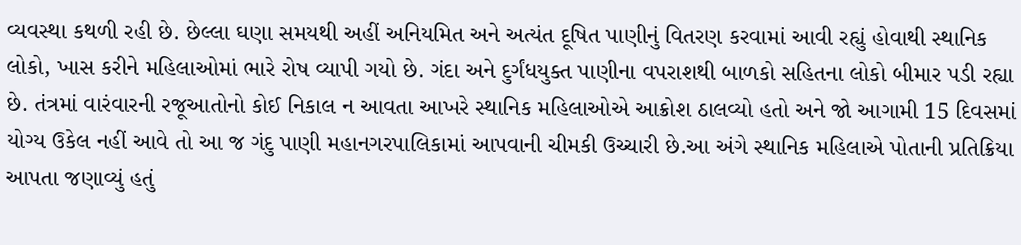વ્યવસ્થા કથળી રહી છે. છેલ્લા ઘણા સમયથી અહીં અનિયમિત અને અત્યંત દૂષિત પાણીનું વિતરણ કરવામાં આવી રહ્યું હોવાથી સ્થાનિક લોકો, ખાસ કરીને મહિલાઓમાં ભારે રોષ વ્યાપી ગયો છે. ગંદા અને દુર્ગંધયુક્ત પાણીના વપરાશથી બાળકો સહિતના લોકો બીમાર પડી રહ્યા છે. તંત્રમાં વારંવારની રજૂઆતોનો કોઈ નિકાલ ન આવતા આખરે સ્થાનિક મહિલાઓએ આક્રોશ ઠાલવ્યો હતો અને જો આગામી 15 દિવસમાં યોગ્ય ઉકેલ નહીં આવે તો આ જ ગંદુ પાણી મહાનગરપાલિકામાં આપવાની ચીમકી ઉચ્ચારી છે.આ અંગે સ્થાનિક મહિલાએ પોતાની પ્રતિક્રિયા આપતા જણાવ્યું હતું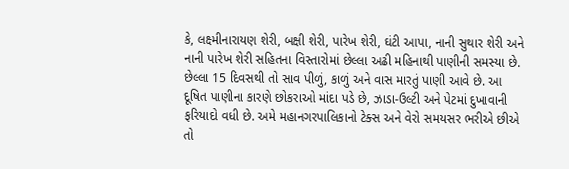કે, લક્ષ્મીનારાયણ શેરી, બક્ષી શેરી, પારેખ શેરી, ઘંટી આપા, નાની સુથાર શેરી અને નાની પારેખ શેરી સહિતના વિસ્તારોમાં છેલ્લા અઢી મહિનાથી પાણીની સમસ્યા છે. છેલ્લા 15 દિવસથી તો સાવ પીળું, કાળું અને વાસ મારતું પાણી આવે છે. આ દૂષિત પાણીના કારણે છોકરાઓ માંદા પડે છે, ઝાડા-ઉલ્ટી અને પેટમાં દુખાવાની ફરિયાદો વધી છે. અમે મહાનગરપાલિકાનો ટેક્સ અને વેરો સમયસર ભરીએ છીએ તો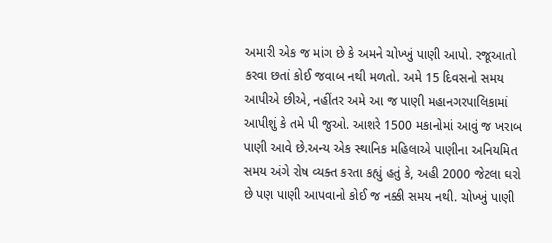અમારી એક જ માંગ છે કે અમને ચોખ્ખું પાણી આપો. રજૂઆતો કરવા છતાં કોઈ જવાબ નથી મળતો. અમે 15 દિવસનો સમય આપીએ છીએ, નહીંતર અમે આ જ પાણી મહાનગરપાલિકામાં આપીશું કે તમે પી જુઓ. આશરે 1500 મકાનોમાં આવું જ ખરાબ પાણી આવે છે.અન્ય એક સ્થાનિક મહિલાએ પાણીના અનિયમિત સમય અંગે રોષ વ્યક્ત કરતા કહ્યું હતું કે, અહી 2000 જેટલા ઘરો છે પણ પાણી આપવાનો કોઈ જ નક્કી સમય નથી. ચોખ્ખું પાણી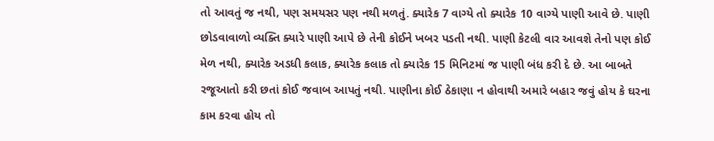તો આવતું જ નથી, પણ સમયસર પણ નથી મળતું. ક્યારેક 7 વાગ્યે તો ક્યારેક 10 વાગ્યે પાણી આવે છે. પાણી છોડવાવાળો વ્યક્તિ ક્યારે પાણી આપે છે તેની કોઈને ખબર પડતી નથી. પાણી કેટલી વાર આવશે તેનો પણ કોઈ મેળ નથી, ક્યારેક અડધી કલાક, ક્યારેક કલાક તો ક્યારેક 15 મિનિટમાં જ પાણી બંધ કરી દે છે. આ બાબતે રજૂઆતો કરી છતાં કોઈ જવાબ આપતું નથી. પાણીના કોઈ ઠેકાણા ન હોવાથી અમારે બહાર જવું હોય કે ઘરના કામ કરવા હોય તો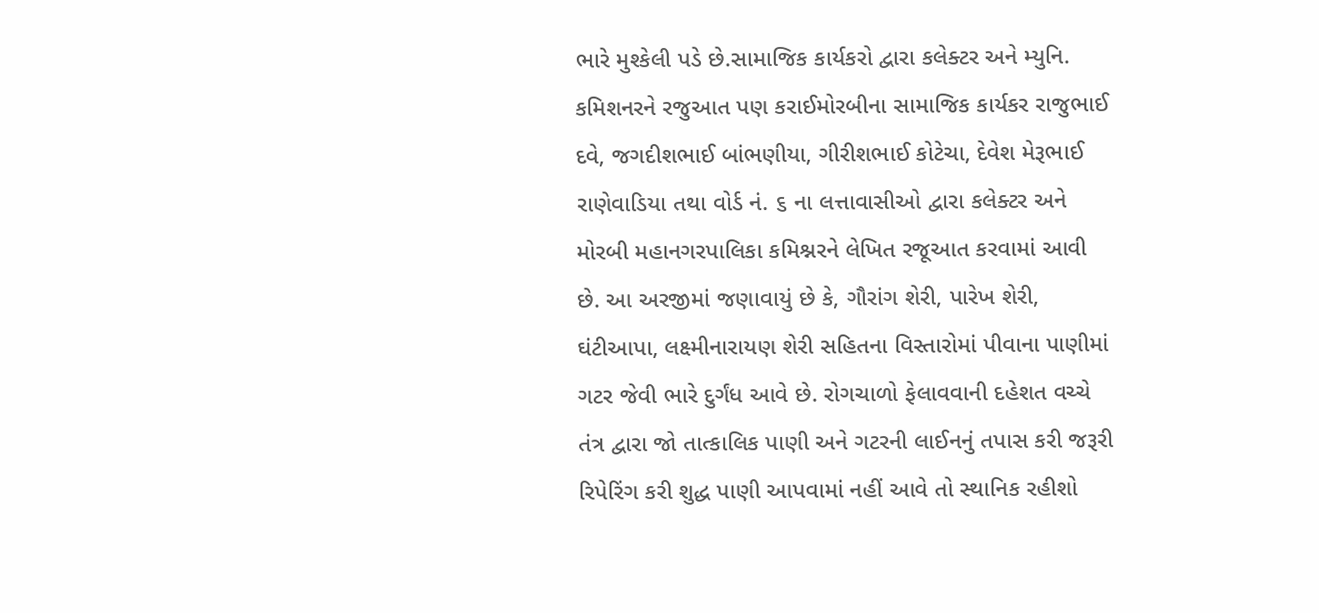ભારે મુશ્કેલી પડે છે.સામાજિક કાર્યકરો દ્વારા કલેક્ટર અને મ્યુનિ. કમિશનરને રજુઆત પણ કરાઈમોરબીના સામાજિક કાર્યકર રાજુભાઈ દવે, જગદીશભાઈ બાંભણીયા, ગીરીશભાઈ કોટેચા, દેવેશ મેરૂભાઈ રાણેવાડિયા તથા વોર્ડ નં. ૬ ના લત્તાવાસીઓ દ્વારા કલેક્ટર અને મોરબી મહાનગરપાલિકા કમિશ્નરને લેખિત રજૂઆત કરવામાં આવી છે. આ અરજીમાં જણાવાયું છે કે, ગૌરાંગ શેરી, પારેખ શેરી, ઘંટીઆપા, લક્ષ્મીનારાયણ શેરી સહિતના વિસ્તારોમાં પીવાના પાણીમાં ગટર જેવી ભારે દુર્ગંધ આવે છે. રોગચાળો ફેલાવવાની દહેશત વચ્ચે તંત્ર દ્વારા જો તાત્કાલિક પાણી અને ગટરની લાઈનનું તપાસ કરી જરૂરી રિપેરિંગ કરી શુદ્ધ પાણી આપવામાં નહીં આવે તો સ્થાનિક રહીશો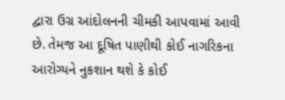દ્વારા ઉગ્ર આંદોલનની ચીમકી આપવામાં આવી છે. તેમજ આ દૂષિત પાણીથી કોઈ નાગરિકના આરોગ્યને નુકશાન થશે કે કોઈ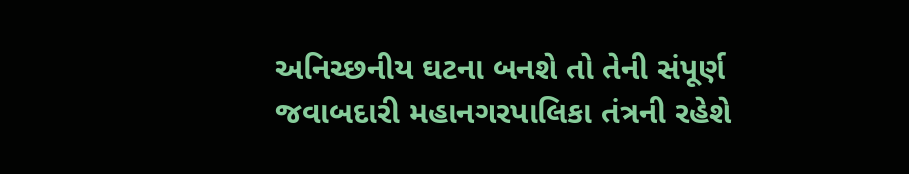અનિચ્છનીય ઘટના બનશે તો તેની સંપૂર્ણ જવાબદારી મહાનગરપાલિકા તંત્રની રહેશે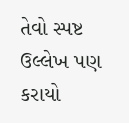તેવો સ્પષ્ટ ઉલ્લેખ પણ કરાયો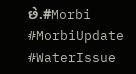છે.#Morbi #MorbiUpdate #WaterIssue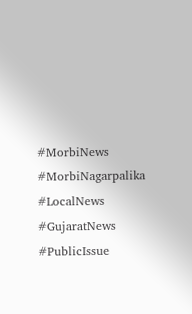#MorbiNews #MorbiNagarpalika #LocalNews #GujaratNews #PublicIssue